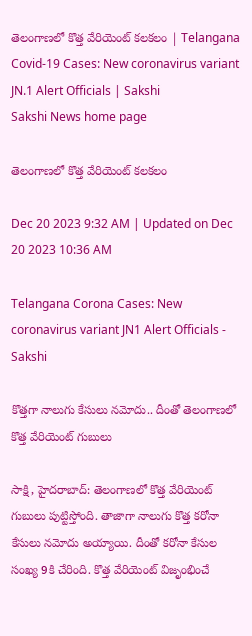తెలంగాణలో కొత్త వేరియెంట్‌ కలకలం | Telangana Covid-19 Cases: New coronavirus variant JN.1 Alert Officials | Sakshi
Sakshi News home page

తెలంగాణలో కొత్త వేరియెంట్‌ కలకలం

Dec 20 2023 9:32 AM | Updated on Dec 20 2023 10:36 AM

Telangana Corona Cases: New coronavirus variant JN1 Alert Officials - Sakshi

కొత్తగా నాలుగు కేసులు నమోదు.. దీంతో తెలంగాణలో కొత్త వేరియెంట్‌ గుబులు

సాక్షి, హైదరాబాద్: తెలంగాణలో కొత్త వేరియెంట్‌ గుబులు పుట్టిస్తోంది. తాజాగా నాలుగు కొత్త కరోనా కేసులు నమోదు అయ్యాయి. దీంతో కరోనా కేసుల సంఖ్య 9కి చేరింది. కొత్త వేరియెంట్‌ విజృంభించే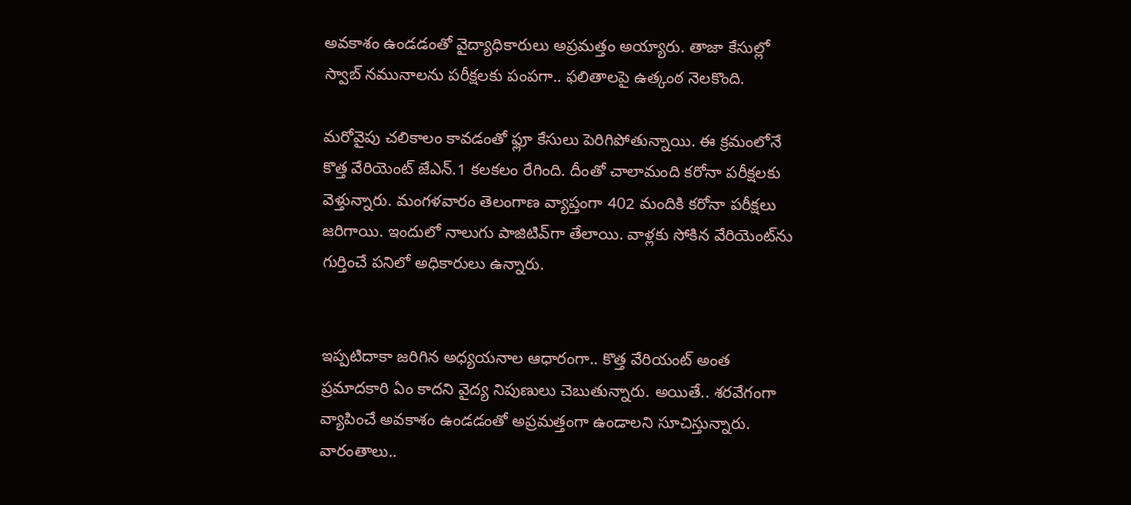అవకాశం ఉండడంతో వైద్యాధికారులు అప్రమత్తం అయ్యారు. తాజా కేసుల్లో స్వాబ్‌ నమునాలను పరీక్షలకు పంపగా.. ఫలితాలపై ఉత్కంఠ నెలకొంది.

మరోవైపు చలికాలం కావడంతో ఫ్లూ కేసులు పెరిగిపోతున్నాయి. ఈ క్రమంలోనే కొత్త వేరియెంట్‌ జేఎన్‌.1 కలకలం రేగింది. దీంతో చాలామంది కరోనా పరీక్షలకు వెళ్తున్నారు. మంగళవారం తెలంగాణ వ్యాప్తంగా 402 మందికి కరోనా పరీక్షలు జరిగాయి. ఇందులో నాలుగు పాజిటివ్‌గా తేలాయి. వాళ్లకు సోకిన వేరియెంట్‌ను గుర్తించే పనిలో అధికారులు ఉన్నారు.


ఇప్పటిదాకా జరిగిన అధ్యయనాల ఆధారంగా.. కొత్త వేరియంట్ అంత ప్రమాదకారి ఏం కాదని వైద్య నిపుణులు చెబుతున్నారు. అయితే.. శరవేగంగా వ్యాపించే అవకాశం ఉండడంతో అప్రమత్తంగా ఉండాలని సూచిస్తున్నారు. వారంతాలు..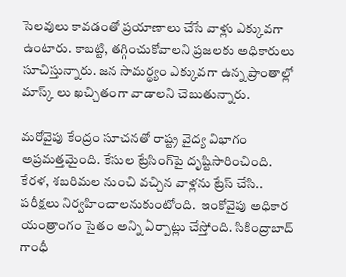సెలవులు కావడంతో ప్రయాణాలు చేసే వాళ్లు ఎక్కువగా ఉంటారు. కాబట్టి, తగ్గించుకోవాలని ప్రజలకు అధికారులు సూచిస్తున్నారు. జన సామర్థ్యం ఎక్కువగా ఉన్న ప్రాంతాల్లో మాస్క్ లు ఖచ్చితంగా వాడాలని చెబుతున్నారు.

మరోవైపు కేంద్రం సూచనతో రాష్ట్ర వైద్య విభాగం అప్రమత్తమైంది. కేసుల ట్రేసింగ్‌పై దృష్టిసారించింది. కేరళ, శబరిమల నుంచి వచ్చిన వాళ్లను ట్రేస్‌ చేసి.. పరీక్షలు నిర్వహించాలనుకుంటోంది.  ఇంకోవైపు అధికార యంత్రాంగం సైతం అన్ని ఏర్పాట్లు చేస్తోంది. సికింద్రాబాద్‌ గాంధీ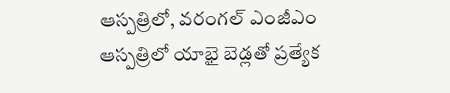ఆస్పత్రిలో, వరంగల్‌ ఎంజీఎం ఆస్పత్రిలో యాభై బెడ్లతో ప్రత్యేక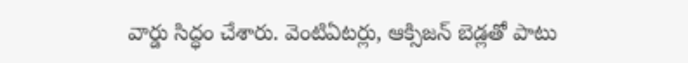వార్డు సిద్ధం చేశారు. వెంటిఏటర్లు, ఆక్సిజన్‌ బెడ్లతో పాటు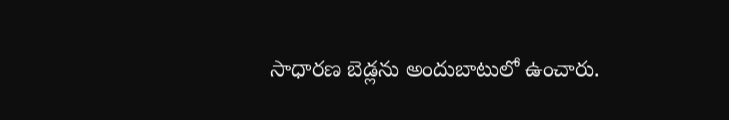సాధారణ బెడ్లను అందుబాటులో ఉంచారు.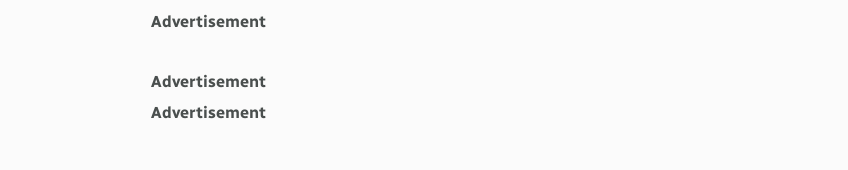Advertisement

Advertisement
Advertisement